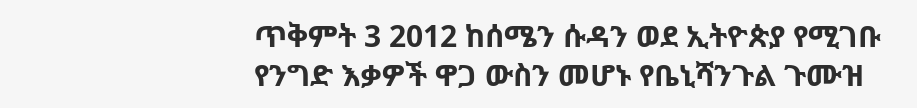ጥቅምት 3 2012 ከሰሜን ሱዳን ወደ ኢትዮጵያ የሚገቡ የንግድ እቃዎች ዋጋ ውስን መሆኑ የቤኒሻንጉል ጉሙዝ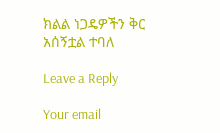ክልል ነጋዴዎችን ቅር አሰኝቷል ተባለ

Leave a Reply

Your email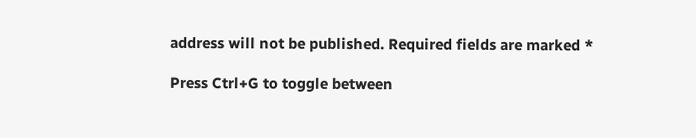address will not be published. Required fields are marked *

Press Ctrl+G to toggle between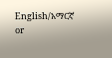English/አማርኛ or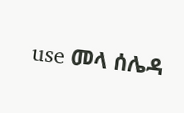use መላ ሰሌዳ